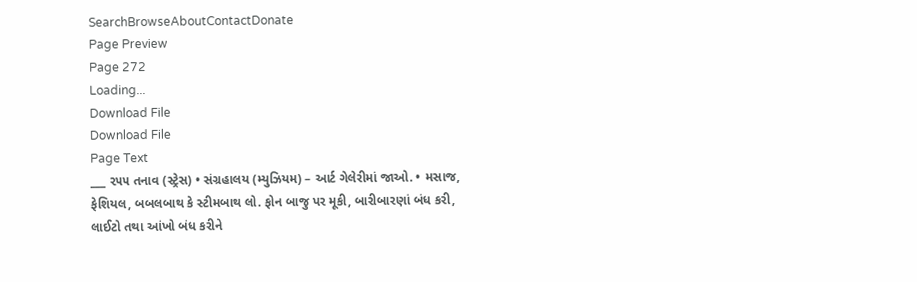SearchBrowseAboutContactDonate
Page Preview
Page 272
Loading...
Download File
Download File
Page Text
___ ૨૫૫ તનાવ (સ્ટ્રેસ) • સંગ્રહાલય (મ્યુઝિયમ) – આર્ટ ગેલેરીમાં જાઓ. • મસાજ, ફેશિયલ, બબલબાથ કે સ્ટીમબાથ લો. ફોન બાજુ પર મૂકી, બારીબારણાં બંધ કરી, લાઈટો તથા આંખો બંધ કરીને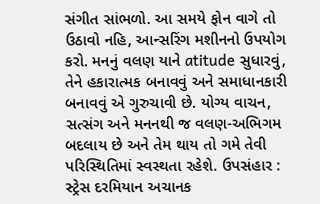સંગીત સાંભળો. આ સમયે ફોન વાગે તો ઉઠાવો નહિ, આન્સરિંગ મશીનનો ઉપયોગ કરો. મનનું વલણ યાને atitude સુધારવું, તેને હકારાત્મક બનાવવું અને સમાધાનકારી બનાવવું એ ગુરુચાવી છે. યોગ્ય વાચન, સત્સંગ અને મનનથી જ વલણ-અભિગમ બદલાય છે અને તેમ થાય તો ગમે તેવી પરિસ્થિતિમાં સ્વસ્થતા રહેશે. ઉપસંહાર : સ્ટ્રેસ દરમિયાન અચાનક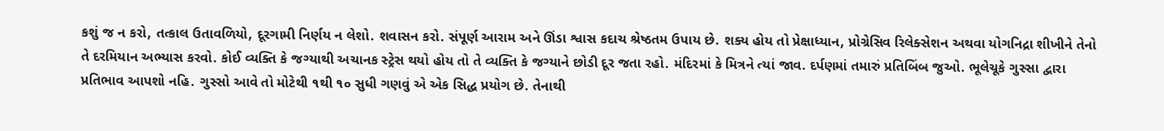કશું જ ન કરો, તત્કાલ ઉતાવળિયો, દૂરગામી નિર્ણય ન લેશો. શવાસન કરો. સંપૂર્ણ આરામ અને ઊંડા શ્વાસ કદાચ શ્રેષ્ઠતમ ઉપાય છે. શક્ય હોય તો પ્રેક્ષાધ્યાન, પ્રોગ્રેસિવ રિલેક્સેશન અથવા યોગનિદ્રા શીખીને તેનો તે દરમિયાન અભ્યાસ કરવો. કોઈ વ્યક્તિ કે જગ્યાથી અચાનક સ્ટ્રેસ થયો હોય તો તે વ્યક્તિ કે જગ્યાને છોડી દૂર જતા રહો. મંદિરમાં કે મિત્રને ત્યાં જાવ. દર્પણમાં તમારું પ્રતિબિંબ જુઓ. ભૂલેચૂકે ગુસ્સા દ્વારા પ્રતિભાવ આપશો નહિ. ગુસ્સો આવે તો મોટેથી ૧થી ૧૦ સુધી ગણવું એ એક સિદ્ધ પ્રયોગ છે. તેનાથી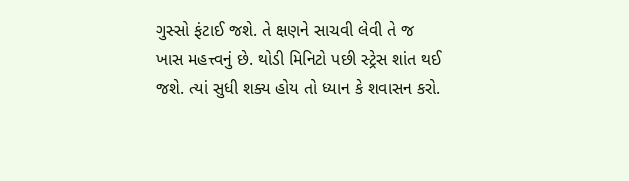ગુસ્સો ફંટાઈ જશે. તે ક્ષણને સાચવી લેવી તે જ ખાસ મહત્ત્વનું છે. થોડી મિનિટો પછી સ્ટ્રેસ શાંત થઈ જશે. ત્યાં સુધી શક્ય હોય તો ધ્યાન કે શવાસન કરો.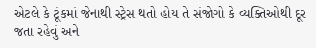એટલે કે ટૂંકમાં જેનાથી સ્ટ્રેસ થતો હોય તે સંજોગો કે વ્યક્તિઓથી દૂર જતા રહેવું અને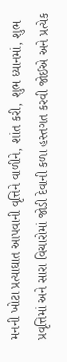મનની ખોટા પ્રત્યાઘાત આપવાની વૃત્તિને વાળીને, શાંત કરી, શુભ ધ્યાનમાં, શુભ પ્રવૃત્તિમાં અને સારા વિચારોમાં જોડી દેવાની કળા હસ્તગત કરવી જોઈએ અને પ્રત્યેક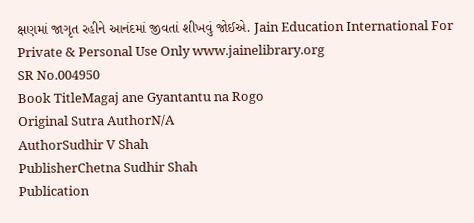ક્ષણમાં જાગૃત રહીને આનંદમાં જીવતાં શીખવું જોઈએ. Jain Education International For Private & Personal Use Only www.jainelibrary.org
SR No.004950
Book TitleMagaj ane Gyantantu na Rogo
Original Sutra AuthorN/A
AuthorSudhir V Shah
PublisherChetna Sudhir Shah
Publication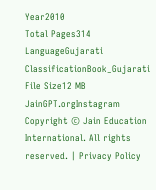Year2010
Total Pages314
LanguageGujarati
ClassificationBook_Gujarati
File Size12 MB
JainGPT.orgInstagram
Copyright © Jain Education International. All rights reserved. | Privacy Policy